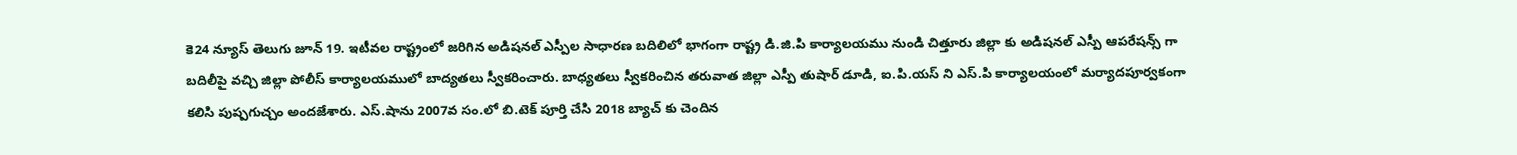కె24 న్యూస్ తెలుగు జూన్ 19. ఇటీవల రాష్ట్రంలో జరిగిన అడిషనల్ ఎస్పీల సాధారణ బదిలిలో భాగంగా రాష్ట్ర డి.జి.పి కార్యాలయము నుండి చిత్తూరు జిల్లా కు అడిషనల్ ఎస్పీ ఆపరేషన్స్ గా బదిలీపై వచ్చి జిల్లా పోలీస్ కార్యాలయములో బాద్యతలు స్వీకరించారు. బాధ్యతలు స్వీకరించిన తరువాత జిల్లా ఎస్పీ తుషార్ డూడి, ఐ.పి.యస్ ని ఎస్.పి కార్యాలయంలో మర్యాదపూర్వకంగా కలిసి పుష్పగుచ్చం అందజేశారు. ఎస్.షాను 2007వ సం.లో బి.టెక్ పూర్తి చేసి 2018 బ్యాచ్ కు చెందిన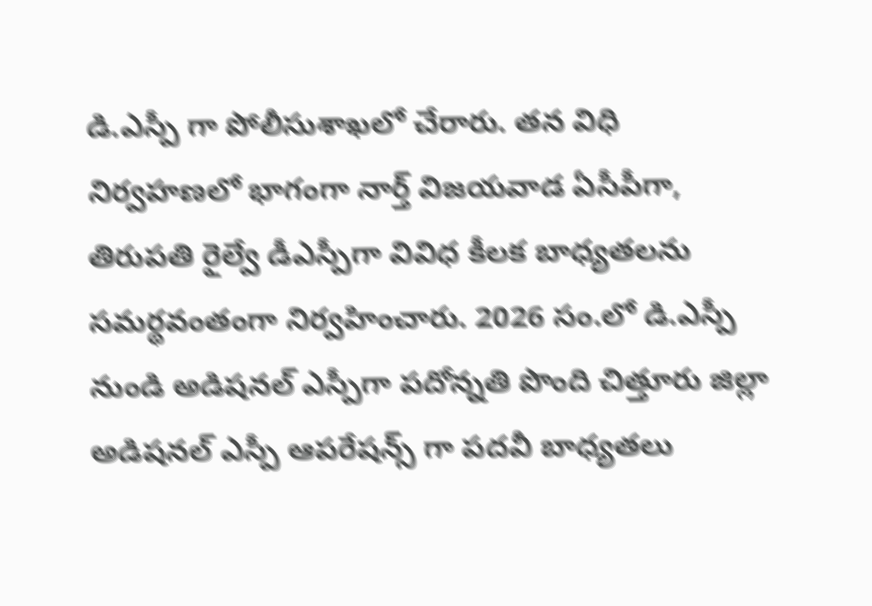డి.ఎస్పీ గా పోలీసుశాఖలో చేరారు. తన విధి నిర్వహణలో భాగంగా నార్త్ విజయవాడ ఏసీపీగా, తిరుపతి రైల్వే డీఎస్పీగా వివిధ కీలక బాధ్యతలను సమర్థవంతంగా నిర్వహించారు. 2026 సం.లో డి.ఎస్పీ నుండి అడిషనల్ ఎస్పీగా పదోన్నతి పొంది చిత్తూరు జిల్లా అడిషనల్ ఎస్పీ ఆపరేషన్స్ గా పదవీ బాధ్యతలు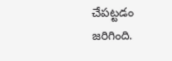చేపట్టడం జరిగింది.